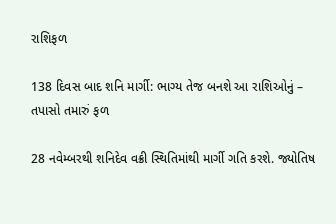રાશિફળ

138 દિવસ બાદ શનિ માર્ગી: ભાગ્ય તેજ બનશે આ રાશિઓનું – તપાસો તમારું ફળ

28 નવેમ્બરથી શનિદેવ વક્રી સ્થિતિમાંથી માર્ગી ગતિ કરશે. જ્યોતિષ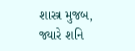શાસ્ત્ર મુજબ, જ્યારે શનિ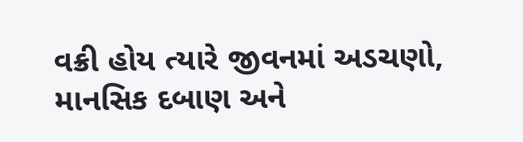વક્રી હોય ત્યારે જીવનમાં અડચણો, માનસિક દબાણ અને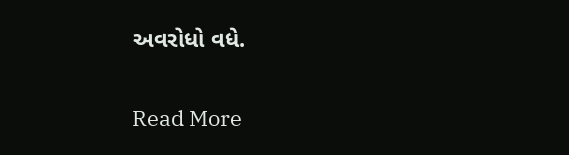અવરોધો વધે.

Read More